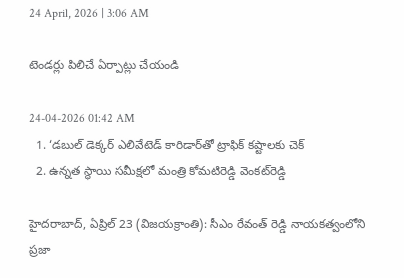24 April, 2026 | 3:06 AM

టెండర్లు పిలిచే ఏర్పాట్లు చేయండి

24-04-2026 01:42 AM
  1. ‘డబుల్ డెక్కర్ ఎలివేటెడ్ కారిడార్‌తో ట్రాఫిక్ కష్టాలకు చెక్
  2. ఉన్నత స్థాయి సమీక్షలో మంత్రి కోమటిరెడ్డి వెంకట్‌రెడ్డి

హైదరాబాద్, ఏప్రిల్ 23 (విజయక్రాంతి): సీఎం రేవంత్ రెడ్డి నాయకత్వంలోని ప్రజా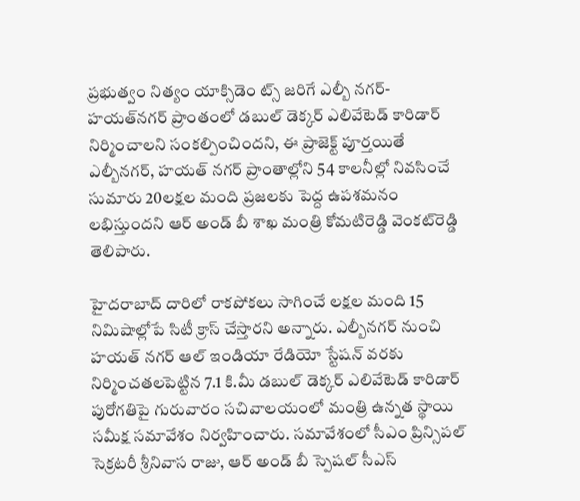ప్రభుత్వం నిత్యం యాక్సిడెం ట్స్ జరిగే ఎల్బీ నగర్-హయత్‌నగర్ ప్రాంతంలో డబుల్ డెక్కర్ ఎలివేటెడ్ కారిడార్ నిర్మించాలని సంకల్పించిందని, ఈ ప్రాజెక్ట్ పూర్తయితే ఎల్బీనగర్, హయత్ నగర్ ప్రాంతాల్లోని 54 కాలనీల్లో నివసించే సుమారు 20లక్షల మంది ప్రజలకు పెద్ద ఉపశమనం లభిస్తుందని ఆర్ అండ్ బీ శాఖ మంత్రి కోమటిరెడ్డి వెంకట్‌రెడ్డి తెలిపారు.

హైదరాబాద్ దారిలో రాకపోకలు సాగించే లక్షల మంది 15 నిమిషాల్లోపే సిటీ క్రాస్ చేస్తారని అన్నారు. ఎల్బీనగర్ నుంచి హయత్ నగర్ ఆల్ ఇండియా రేడియో స్టేషన్ వరకు నిర్మించతలపెట్టిన 7.1 కి.మీ డబుల్ డెక్కర్ ఎలివేటెడ్ కారిడార్ పురోగతిపై గురువారం సచివాలయంలో మంత్రి ఉన్నత స్థాయి సమీక్ష సమావేశం నిర్వహించారు. సమావేశంలో సీఎం ప్రిన్సిపల్ సెక్రటరీ శ్రీనివాస రాజు, ఆర్ అండ్ బీ స్పెషల్ సీఎస్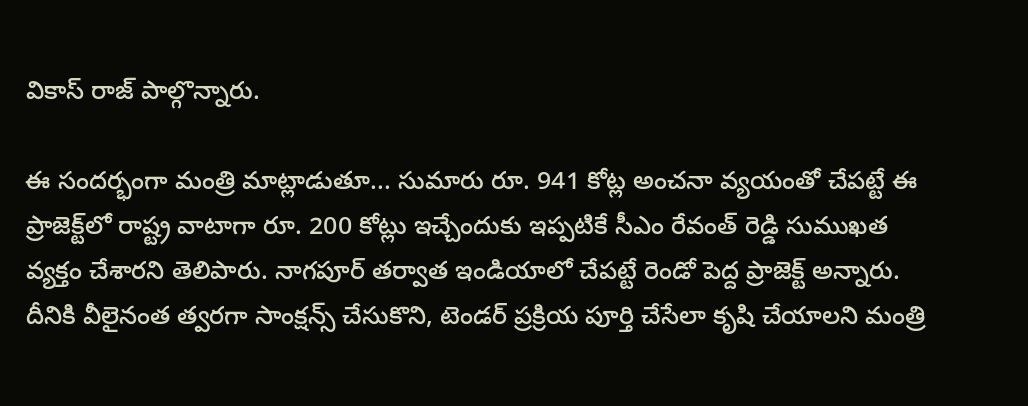వికాస్ రాజ్ పాల్గొన్నారు.

ఈ సందర్భంగా మంత్రి మాట్లాడుతూ... సుమారు రూ. 941 కోట్ల అంచనా వ్యయంతో చేపట్టే ఈ ప్రాజెక్ట్‌లో రాష్ట్ర వాటాగా రూ. 200 కోట్లు ఇచ్చేందుకు ఇప్పటికే సీఎం రేవంత్ రెడ్డి సుముఖత వ్యక్తం చేశారని తెలిపారు. నాగపూర్ తర్వాత ఇండియాలో చేపట్టే రెండో పెద్ద ప్రాజెక్ట్ అన్నారు. దీనికి వీలైనంత త్వరగా సాంక్షన్స్ చేసుకొని, టెండర్ ప్రక్రియ పూర్తి చేసేలా కృషి చేయాలని మంత్రి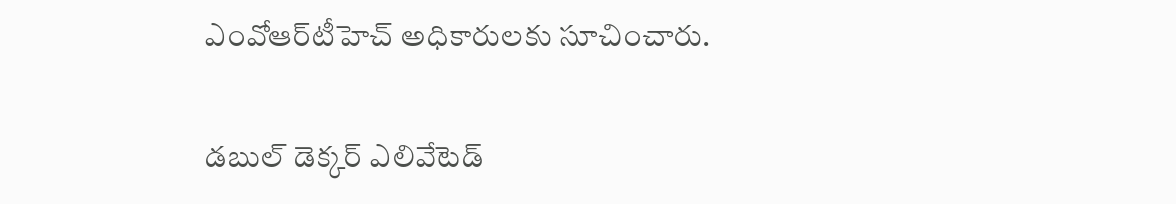ఎంవోఆర్‌టీహెచ్ అధికారులకు సూచించారు.

డబుల్ డెక్కర్ ఎలివేటెడ్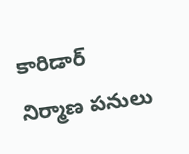కారిడార్ నిర్మాణ పనులు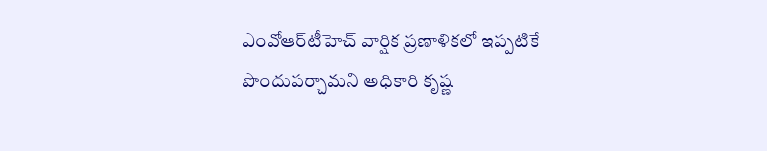ఎంవోఆర్‌టీహెచ్ వార్షిక ప్రణాళికలో ఇప్పటికే పొందుపర్చామని అధికారి కృష్ణ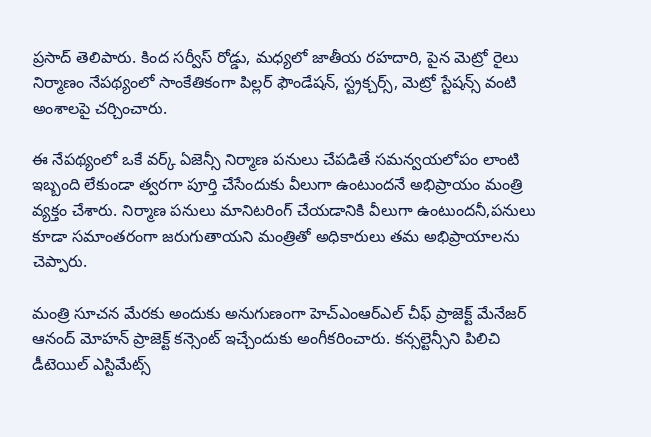ప్రసాద్ తెలిపారు. కింద సర్వీస్ రోడ్డు, మధ్యలో జాతీయ రహదారి, పైన మెట్రో రైలు నిర్మాణం నేపథ్యంలో సాంకేతికంగా పిల్లర్ ఫౌండేషన్, స్ట్రక్చర్స్, మెట్రో స్టేషన్స్ వంటి అంశాలపై చర్చించారు.

ఈ నేపథ్యంలో ఒకే వర్క్ ఏజెన్సీ నిర్మాణ పనులు చేపడితే సమన్వయలోపం లాంటి ఇబ్బంది లేకుండా త్వరగా పూర్తి చేసేందుకు వీలుగా ఉంటుందనే అభిప్రాయం మంత్రి వ్యక్తం చేశారు. నిర్మాణ పనులు మానిటరింగ్ చేయడానికి వీలుగా ఉంటుందనీ,పనులు కూడా సమాంతరంగా జరుగుతాయని మంత్రితో అధికారులు తమ అభిప్రాయాలను చెప్పారు.

మంత్రి సూచన మేరకు అందుకు అనుగుణంగా హెచ్‌ఎంఆర్‌ఎల్ చీఫ్ ప్రాజెక్ట్ మేనేజర్ ఆనంద్ మోహన్ ప్రాజెక్ట్ కన్సెంట్ ఇచ్చేందుకు అంగీకరించారు. కన్సల్టెన్సీని పిలిచి డీటెయిల్ ఎస్టిమేట్స్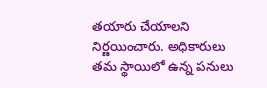తయారు చేయాలని నిర్ణయించారు. అధికారులు తమ స్థాయిలో ఉన్న పనులు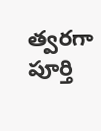త్వరగా పూర్తి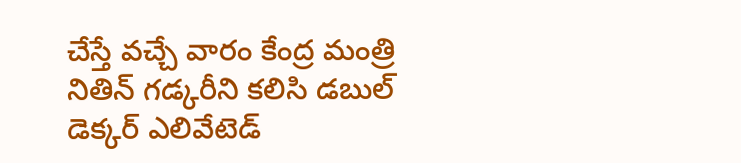చేస్తే వచ్చే వారం కేంద్ర మంత్రి నితిన్ గడ్కరీని కలిసి డబుల్ డెక్కర్ ఎలివేటెడ్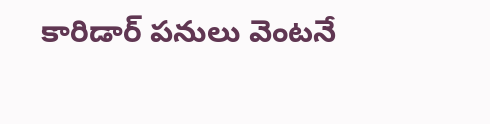కారిడార్ పనులు వెంటనే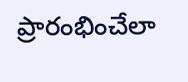ప్రారంభించేలా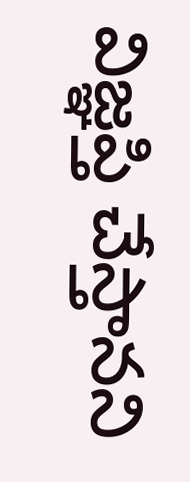విజ్ఞప్తి చేస్తానని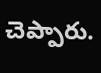చెప్పారు.